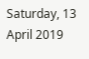Saturday, 13 April 2019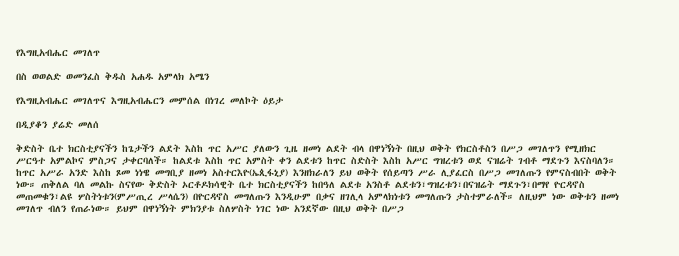የእግዚአብሔር መገለጥ

በስ ወወልድ ወመንፈስ ቅዱስ አሐዱ አምላክ አሜን

የእግዚአብሔር መገለጥና እግዚአብሔርን መምሰል በነገረ መለኮት ዕይታ

በዲያቆን ያሬድ መለሰ

ቅድስት ቤተ ክርስቲያናችን ከጌታችን ልደት እስከ ጥር አሥር ያለውን ጊዜ ዘመነ ልደት ብላ በዋነኝነት በዚህ ወቅት የክርስቶስን በሥጋ መገለጥን የሚዘክር ሥርዓተ አምልኮና ምስጋና ታቀርባለች። ከልደቱ እስከ ጥር አምስት ቀን ልደቱን ከጥር ስድስት እስከ አሥር ግዝረቱን ወደ ናዝሬት ገብቶ ማደጉን እናስባለን። ከጥር አሥራ አንድ እስከ ጾመ ነነዌ መግቢያ ዘመነ አስተርእዮ(ኤጲፋኒያ) እንዘክራለን ይህ ወቅት የሰይጣን ሥራ ሊያፈርስ በሥጋ መገለጡን የምናስብበት ወቅት ነው። ጠቅለል ባለ መልኩ ስናየው ቅድስት ኦርቶዶክሳዊት ቤተ ክርስቲያናችን ከበዓለ ልደቱ አንስቶ ልደቱን፣ግዝረቱን፣በናዝሬት ማደጉን፣በማየ ዮርዳኖስ መጠመቁን፣ልዩ ሦስትነቱን(ምሥጢረ ሥላሴን) በዮርዳኖስ መግለጡን እንዲሁም በቃና ዘገሊላ አምላክነቱን መግለጡን ታስተምራለች። ለዚህም ነው ወቅቱን ዘመነ መገለጥ ብለን የጠራነው። ይህም በዋነኝነት ምክንያቱ ስለሦስት ነገር ነው አንደኛው በዚህ ወቅት በሥጋ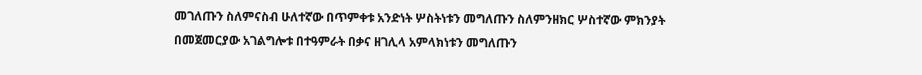መገለጡን ስለምናስብ ሁለተኛው በጥምቀቱ አንድነት ሦስትነቱን መግለጡን ስለምንዘክር ሦስተኛው ምክንያት በመጀመርያው አገልግሎቱ በተዓምራት በቃና ዘገሊላ አምላክነቱን መግለጡን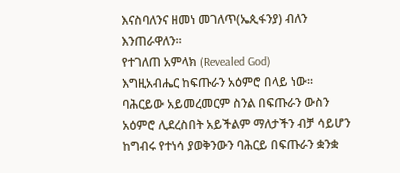እናስባለንና ዘመነ መገለጥ(ኤጲፋንያ) ብለን እንጠራዋለን።
የተገለጠ አምላክ (Revealed God)
እግዚአብሔር ከፍጡራን አዕምሮ በላይ ነው። ባሕርይው አይመረመርም ስንል በፍጡራን ውስን አዕምሮ ሊደረስበት አይችልም ማለታችን ብቻ ሳይሆን ከግብሩ የተነሳ ያወቅንውን ባሕርይ በፍጡራን ቋንቋ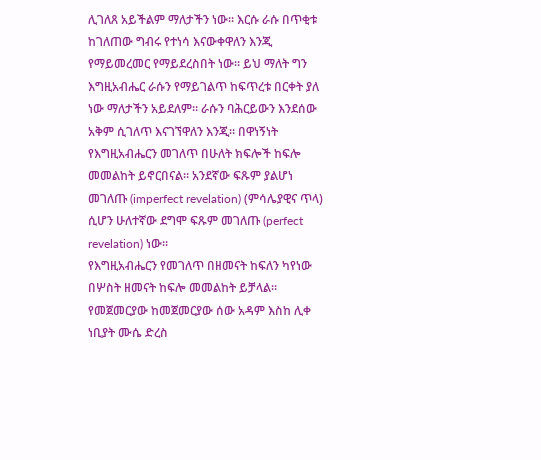ሊገለጸ አይችልም ማለታችን ነው። እርሱ ራሱ በጥቂቱ ከገለጠው ግብሩ የተነሳ እናውቀዋለን እንጂ የማይመረመር የማይደረስበት ነው። ይህ ማለት ግን እግዚአብሔር ራሱን የማይገልጥ ከፍጥረቱ በርቀት ያለ ነው ማለታችን አይደለም። ራሱን ባሕርይውን እንደሰው አቅም ሲገለጥ እናገኘዋለን እንጂ። በዋነኝነት የእግዚአብሔርን መገለጥ በሁለት ክፍሎች ከፍሎ መመልከት ይኖርበናል። አንደኛው ፍጹም ያልሆነ መገለጡ (imperfect revelation) (ምሳሌያዊና ጥላ) ሲሆን ሁለተኛው ደግሞ ፍጹም መገለጡ (perfect revelation) ነው።
የእግዚአብሔርን የመገለጥ በዘመናት ከፍለን ካየነው በሦስት ዘመናት ከፍሎ መመልከት ይቻላል፡፡ የመጀመርያው ከመጀመርያው ሰው አዳም እስከ ሊቀ ነቢያት ሙሴ ድረስ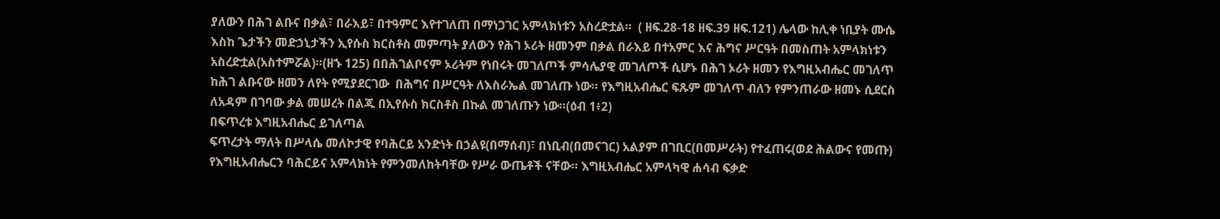ያለውን በሕገ ልቡና በቃል፣ በራእይ፣ በተዓምር እየተገለጠ በማነጋገር አምላክነቱን አስረድቷል።  ( ዘፍ.28-18 ዘፍ.39 ዘፍ.121) ሌላው ከሊቀ ነቢያት ሙሴ እስከ ጌታችን መድኃኒታችን ኢየሱስ ክርስቶስ መምጣት ያለውን የሕገ ኦሪት ዘመንም በቃል በራእይ በተአምር እና ሕግና ሥርዓት በመስጠት አምላክነቱን አስረድቷል(አስተምሯል)።(ዘኁ 125) በበሕገልቦናም ኦሪትም የነበሩት መገለጦች ምሳሌያዊ መገለጦች ሲሆኑ በሕገ ኦሪት ዘመን የእግዚአብሔር መገለጥ ከሕገ ልቡናው ዘመን ለየት የሚያደርገው  በሕግና በሥርዓት ለእስራኤል መገለጡ ነው። የእግዚአብሔር ፍጹም መገለጥ ብለን የምንጠራው ዘመኑ ሲደርስ ለአዳም በገባው ቃል መሠረት በልጁ በኢየሱስ ክርስቶስ በኩል መገለጡን ነው።(ዕብ 1፥2)
በፍጥረቱ እግዚአብሔር ይገለጣል
ፍጥረታት ማለት በሥላሴ መለኮታዊ የባሕርይ አንድነት በኃልዩ(በማሰብ)፣ በነቢብ(በመናገር) አልያም በገቢር(በመሥራት) የተፈጠሩ(ወደ ሕልውና የመጡ) የእግዚአብሔርን ባሕርይና አምላክነት የምንመለከትባቸው የሥራ ውጤቶች ናቸው። እግዚአብሔር አምላካዊ ሐሳብ ፍቃድ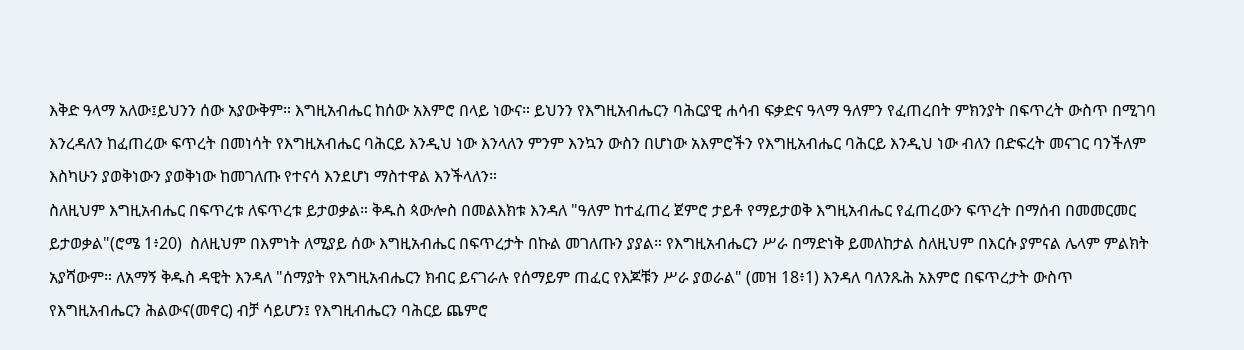እቅድ ዓላማ አለው፤ይህንን ሰው አያውቅም። እግዚአብሔር ከሰው አእምሮ በላይ ነውና። ይህንን የእግዚአብሔርን ባሕርያዊ ሐሳብ ፍቃድና ዓላማ ዓለምን የፈጠረበት ምክንያት በፍጥረት ውስጥ በሚገባ እንረዳለን ከፈጠረው ፍጥረት በመነሳት የእግዚአብሔር ባሕርይ እንዲህ ነው እንላለን ምንም እንኳን ውስን በሆነው አእምሮችን የእግዚአብሔር ባሕርይ እንዲህ ነው ብለን በድፍረት መናገር ባንችለም እስካሁን ያወቅነውን ያወቅነው ከመገለጡ የተናሳ እንደሆነ ማስተዋል እንችላለን።
ስለዚህም እግዚአብሔር በፍጥረቱ ለፍጥረቱ ይታወቃል። ቅዱስ ጳውሎስ በመልእክቱ እንዳለ "ዓለም ከተፈጠረ ጀምሮ ታይቶ የማይታወቅ እግዚአብሔር የፈጠረውን ፍጥረት በማሰብ በመመርመር ይታወቃል"(ሮሜ 1፥20)  ስለዚህም በእምነት ለሚያይ ሰው እግዚአብሔር በፍጥረታት በኩል መገለጡን ያያል። የእግዚአብሔርን ሥራ በማድነቅ ይመለከታል ስለዚህም በእርሱ ያምናል ሌላም ምልክት አያሻውም። ለአማኝ ቅዱስ ዳዊት እንዳለ "ሰማያት የእግዚአብሔርን ክብር ይናገራሉ የሰማይም ጠፈር የእጆቹን ሥራ ያወራል" (መዝ 18፥1) እንዳለ ባለንጹሕ አእምሮ በፍጥረታት ውስጥ የእግዚአብሔርን ሕልውና(መኖር) ብቻ ሳይሆን፤ የእግዚብሔርን ባሕርይ ጨምሮ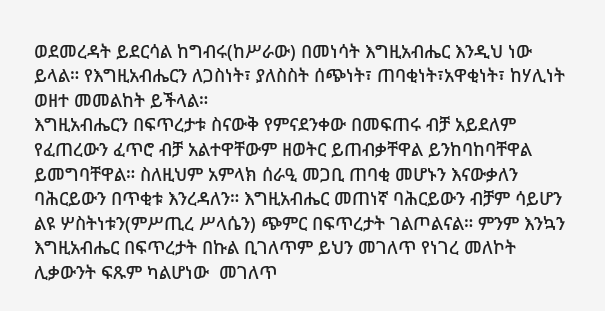ወደመረዳት ይደርሳል ከግብሩ(ከሥራው) በመነሳት እግዚአብሔር እንዲህ ነው ይላል። የእግዚአብሔርን ለጋስነት፣ ያለስስት ሰጭነት፣ ጠባቂነት፣አዋቂነት፣ ከሃሊነት ወዘተ መመልከት ይችላል።
እግዚአብሔርን በፍጥረታቱ ስናውቅ የምናደንቀው በመፍጠሩ ብቻ አይደለም የፈጠረውን ፈጥሮ ብቻ አልተዋቸውም ዘወትር ይጠብቃቸዋል ይንከባከባቸዋል ይመግባቸዋል። ስለዚህም አምላክ ሰራዒ መጋቢ ጠባቂ መሆኑን እናውቃለን ባሕርይውን በጥቂቱ እንረዳለን። እግዚአብሔር መጠነኛ ባሕርይውን ብቻም ሳይሆን ልዩ ሦስትነቱን(ምሥጢረ ሥላሴን) ጭምር በፍጥረታት ገልጦልናል። ምንም እንኳን እግዚአብሔር በፍጥረታት በኩል ቢገለጥም ይህን መገለጥ የነገረ መለኮት ሊቃውንት ፍጹም ካልሆነው  መገለጥ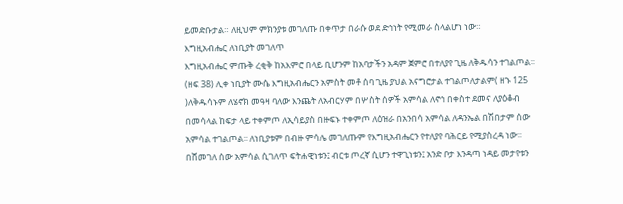ይመድቡታል። ለዚህም ምክንያቱ መገለጡ በቀጥታ በራሱ ወደ ድኅነት የሚመራ ስላልሆነ ነው።
እግዚአብሔር ለነቢያት መገለጥ
እግዚአብሔር ምጡቅ ረቂቅ ከአእምሮ በላይ ቢሆንም ከአባታችን አዳም ጀምሮ በተለያየ ጊዜ ለቅዱሳን ተገልጦል፡፡ (ዘፍ 38) ሊቀ ነቢያት ሙሴ እግዚአብሔርን አምስት መቶ ሰባ ጊዜ ያህል አናግሮታል ተገልጦለታልም( ዘኁ 125 )ለቅዱሳኑም ለሄኖክ መዓዛ ባለው እንጨት ለአብርሃም በሦስት ሰዎች አምሳል ለኖኅ በቀስተ ደመና ለያዕቆብ በመሳላል ከፍታ ላይ ተቀምጦ ለኢሳይያስ በዙፍኑ ተቀምጦ ለዕዝራ በአንበሳ አምሳል ለዳንኤል በሽበታም ሰው አምሳል ተገልጦል፡፡ ለነቢያቱም በብዙ ምሳሌ መገለጡም የእግዚአብሔርን የተለያየ ባሕርይ የሚያስረዳ ነው፡፡ በሸመገለ ሰው አምሳል ሲገለጥ ፍትሐዊነቱን፤ ብርቱ ጦረኛ ሲሆን ተዋጊነቱን፤ አንድ ቦታ እንዳጣ ነዳይ መታየቱን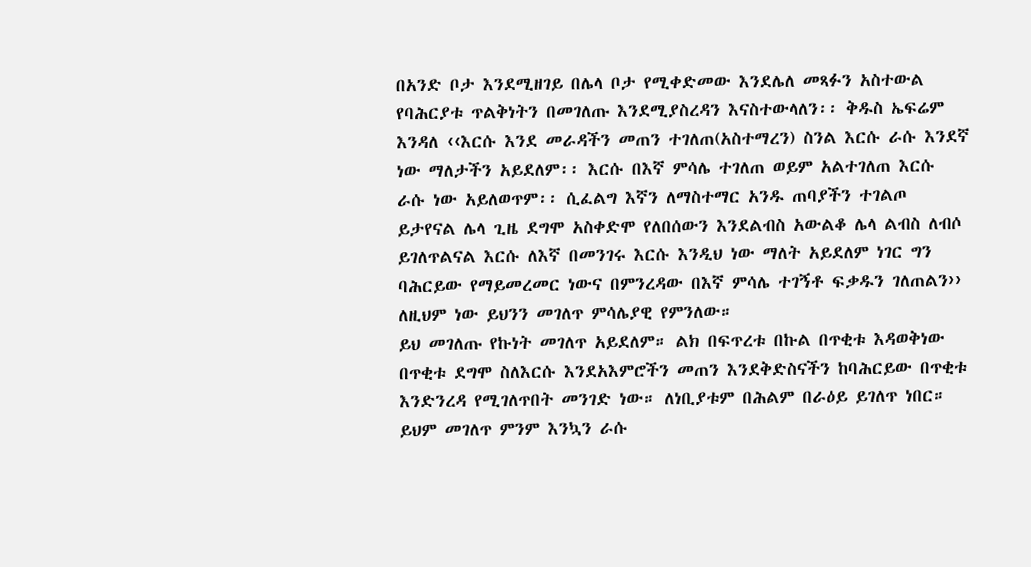በአንድ ቦታ እንደሚዘገይ በሌላ ቦታ የሚቀድመው እንደሌለ መጻፉን አስተውል የባሕርያቱ ጥልቅነትን በመገለጡ እንደሚያስረዳን እናስተውላለን፡፡ ቅዱስ ኤፍሬም እንዳለ ‹‹እርሱ እንደ መራዳችን መጠን ተገለጠ(አስተማረን) ስንል እርሱ ራሱ እንደኛ ነው ማለታችን አይደለም፡፡ እርሱ በእኛ ምሳሌ ተገለጠ ወይም አልተገለጠ እርሱ ራሱ ነው አይለወጥም፡፡ ሲፈልግ እኛን ለማስተማር አንዱ ጠባያችን ተገልጦ ይታየናል ሌላ ጊዜ ደግሞ አስቀድሞ የለበሰውን እንደልብስ አውልቆ ሌላ ልብስ ለብሶ ይገለጥልናል እርሱ ለእኛ በመንገሩ እርሱ እንዲህ ነው ማለት አይደለም ነገር ግን ባሕርይው የማይመረመር ነውና በምንረዳው በእኛ ምሳሌ ተገኝቶ ፍቃዱን ገለጠልን›› ለዚህም ነው ይህንን መገለጥ ምሳሌያዊ የምንለው።
ይህ መገለጡ የኩነት መገለጥ አይደለም። ልክ በፍጥረቱ በኩል በጥቂቱ እዳወቅነው በጥቂቱ ደግሞ ስለእርሱ እንደአእምሮችን መጠን እንደቅድስናችን ከባሕርይው በጥቂቱ እንድንረዳ የሚገለጥበት መንገድ ነው። ለነቢያቱም በሕልም በራዕይ ይገለጥ ነበር። ይህም መገለጥ ምንም እንኳን ራሱ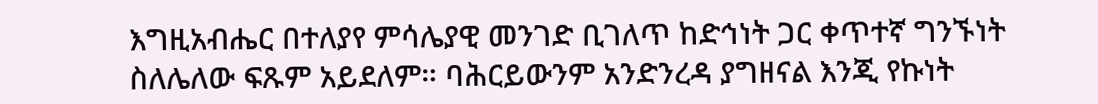እግዚአብሔር በተለያየ ምሳሌያዊ መንገድ ቢገለጥ ከድኅነት ጋር ቀጥተኛ ግንኙነት ስለሌለው ፍጹም አይደለም። ባሕርይውንም አንድንረዳ ያግዘናል እንጂ የኩነት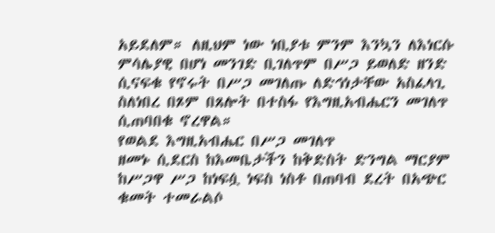አይደለም። ለዚህም ነው ነቢያቱ ምንም እንኳን ለእነርሱ ምሳሌያዊ በሆነ መንገድ ቢገለጥም በሥጋ ይወለድ ዘንድ ሲናፍቁ የኖሩት በሥጋ መገለጡ ለድኅነታቸው አስፈላጊ ስለነበረ በጾም በጸሎት በተስፋ የእግዚአብሔርን መገለጥ ሲጠባበቁ ኖረዋል።
የወልደ እግዚአብሔር በሥጋ መገለጥ
ዘመኑ ሲደርስ ከእመቤታችን ከቅድስት ድንግል ማርያም ከሥጋዋ ሥጋ ከነፍሷ ነፍስ ነስቶ በጠባብ ደረት በአጭር ቁመት ተመራልሶ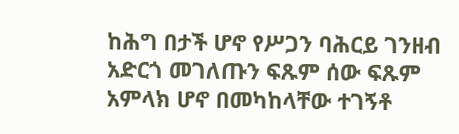ከሕግ በታች ሆኖ የሥጋን ባሕርይ ገንዘብ አድርጎ መገለጡን ፍጹም ሰው ፍጹም አምላክ ሆኖ በመካከላቸው ተገኝቶ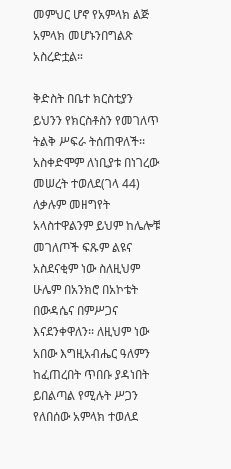መምህር ሆኖ የአምላክ ልጅ አምላክ መሆኑንበግልጽ አስረድቷል።

ቅድስት በቤተ ክርስቲያን ይህንን የክርስቶስን የመገለጥ ትልቅ ሥፍራ ትሰጠዋለች፡፡ አስቀድሞም ለነቢያቱ በነገረው መሠረት ተወለደ(ገላ 44) ለቃሉም መዘግየት አላስተዋልንም ይህም ከሌሎቹ መገለጦች ፍጹም ልዩና አስደናቂም ነው ስለዚህም ሁሌም በአንክሮ በአኮቴት በውዳሴና በምሥጋና እናደንቀዋለን፡፡ ለዚህም ነው አበው እግዚአብሔር ዓለምን ከፈጠረበት ጥበቡ ያዳነበት ይበልጣል የሚሉት ሥጋን የለበሰው አምላክ ተወለደ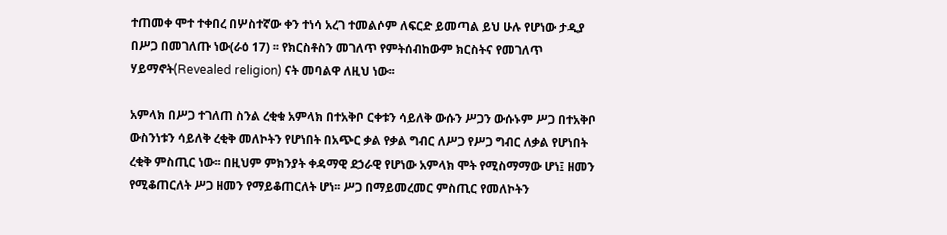ተጠመቀ ሞተ ተቀበረ በሦስተኛው ቀን ተነሳ አረገ ተመልሶም ለፍርድ ይመጣል ይህ ሁሉ የሆነው ታዲያ በሥጋ በመገለጡ ነው(ራዕ 17) ፡፡ የክርስቶስን መገለጥ የምትሰብከውም ክርስትና የመገለጥ ሃይማኖት(Revealed religion) ናት መባልዋ ለዚህ ነው፡፡

አምላክ በሥጋ ተገለጠ ስንል ረቂቁ አምላክ በተአቅቦ ርቀቱን ሳይለቅ ውሱን ሥጋን ውሱኑም ሥጋ በተአቅቦ ውስንነቱን ሳይለቅ ረቂቅ መለኮትን የሆነበት በአጭር ቃል የቃል ግብር ለሥጋ የሥጋ ግብር ለቃል የሆነበት ረቂቅ ምስጢር ነው፡፡ በዚህም ምክንያት ቀዳማዊ ደኃራዊ የሆነው አምላክ ሞት የሚስማማው ሆነ፤ ዘመን የሚቆጠርለት ሥጋ ዘመን የማይቆጠርለት ሆነ፡፡ ሥጋ በማይመረመር ምስጢር የመለኮትን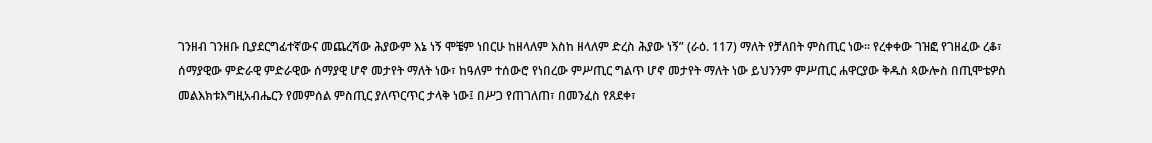ገንዘብ ገንዘቡ ቢያደርግፊተኛውና መጨረሻው ሕያውም እኔ ነኝ ሞቼም ነበርሁ ከዘላለም እስከ ዘላለም ድረስ ሕያው ነኝ” (ራዕ. 117) ማለት የቻለበት ምስጢር ነው፡፡ የረቀቀው ገዝፎ የገዘፈው ረቆ፣ ሰማያዊው ምድራዊ ምድራዊው ሰማያዊ ሆኖ መታየት ማለት ነው፣ ከዓለም ተሰውሮ የነበረው ምሥጢር ግልጥ ሆኖ መታየት ማለት ነው ይህንንም ምሥጢር ሐዋርያው ቅዱስ ጳውሎስ በጢሞቴዎስ መልእክቱእግዚአብሔርን የመምሰል ምስጢር ያለጥርጥር ታላቅ ነው፤ በሥጋ የጠገለጠ፣ በመንፈስ የጸደቀ፣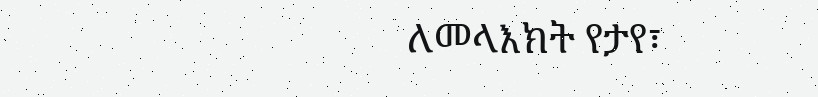ለመላእክት የታየ፣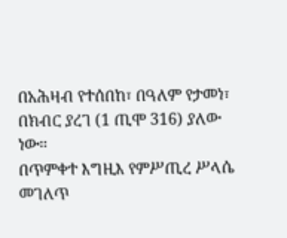በአሕዛብ የተሰበከ፣ በዓለም የታመነ፣ በክብር ያረገ (1 ጢሞ 316) ያለው ነው።
በጥምቀተ እግዚእ የምሥጢረ ሥላሴ መገለጥ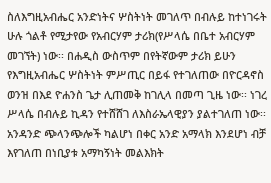ስለእግዚአብሔር አንድነትና ሦስትነት መገለጥ በብሉይ ከተነገሩት ሁሉ ጎልቶ የሚታየው የአብርሃም ታሪክ(የሥላሴ በቤተ አብርሃም መገኘት) ነው፡፡ በሐዲስ ውስጥም በየትኛውም ታሪክ ይሁን የእግዚአብሔር ሦስትነት ምሥጢር በይፋ የተገለጠው በዮርዳኖስ ወንዝ በእደ ዮሐንስ ጌታ ሊጠመቅ ከገሊላ በመጣ ጊዜ ነው፡፡ ነገረ ሥላሴ በብሉይ ኪዳን የተሸሸገ ለእስራኤላዊያን ያልተገለጠ ነው፡፡ አንዳንድ ጭላንጭሎች ካልሆነ በቀር አንድ አማላክ እንደሆነ ብቻ እየገለጠ በነቢያቱ አማካኝነት መልእክት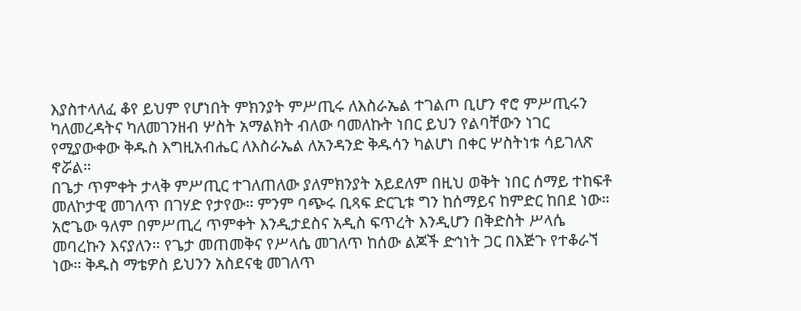እያስተላለፈ ቆየ ይህም የሆነበት ምክንያት ምሥጢሩ ለእስራኤል ተገልጦ ቢሆን ኖሮ ምሥጢሩን ካለመረዳትና ካለመገንዘብ ሦስት አማልክት ብለው ባመለኩት ነበር ይህን የልባቸውን ነገር የሚያውቀው ቅዱስ እግዚአብሔር ለእስራኤል ለአንዳንድ ቅዱሳን ካልሆነ በቀር ሦስትነቱ ሳይገለጽ ኖሯል።
በጌታ ጥምቀት ታላቅ ምሥጢር ተገለጠለው ያለምክንያት አይደለም በዚህ ወቅት ነበር ሰማይ ተከፍቶ መለኮታዊ መገለጥ በገሃድ የታየው። ምንም ባጭሩ ቢጻፍ ድርጊቱ ግን ከሰማይና ከምድር ከበደ ነው። አሮጌው ዓለም በምሥጢረ ጥምቀት እንዲታደስና አዲስ ፍጥረት እንዲሆን በቅድስት ሥላሴ መባረኩን እናያለን። የጌታ መጠመቅና የሥላሴ መገለጥ ከሰው ልጆች ድኅነት ጋር በእጅጉ የተቆራኘ ነው። ቅዱስ ማቴዎስ ይህንን አስደናቂ መገለጥ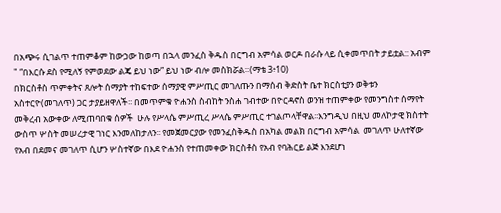በአጭሩ ሲገልጥ ተጠምቆም ከውኃው ከወጣ በኋላ መንፈስ ቅዱስ በርግብ አምሳል ወርዶ በራሱ ላይ ሲቀመጥበት ታይቷል:: አብም " “በእርሱ ደስ የሚለኝ የምወደው ልጄ ይህ ነው” ይህ ነው ብሎ መስክሯል።(ማቴ 3፥10)
በክርስቶስ ጥምቀትና ጸሎት ሰማያት ተከፍተው ሰማያዊ ምሥጢር መገለጡን በማሰብ ቅድስት ቤተ ክርስቲያን ወቅቱን አስተርዮ(መገለጥ) ጋር ታያይዘዋለች፡፡ በመጥምቁ ዮሐንስ ስብከት ንስሐ ገብተው በዮርዳኖስ ወንዝ ተጠምቀው የመንግስተ ሰማየት መቅረብ አውቀው ለሚጠባበቁ ሰዎች  ሁሉ የሥላሴ ምሥጢረ ሥላሴ ምሥጢር ተገልጦላቸዋል፡፡እንግዲህ በዚህ መለኮታዊ ክስተት ውስጥ ሦስት መሠረታዊ ገነር እንመለከታለን፡፡ የመጀመርያው የመንፈስቅዱስ በአካል መልክ በርግብ አምሳል  መገለጥ ሁለተኛው የአብ በደመና መገለጥ ሲሆን ሦስተኛው በእደ ዮሐንስ የተጠመቀው ክርስቶስ የአብ የባሕርይ ልጅ እንደሆነ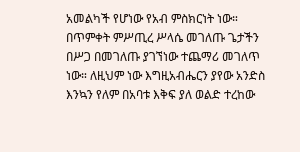አመልካች የሆነው የአብ ምስክርነት ነው።
በጥምቀት ምሥጢረ ሥላሴ መገለጡ ጌታችን በሥጋ በመገለጡ ያገኘነው ተጨማሪ መገለጥ ነው። ለዚህም ነው እግዚአብሔርን ያየው አንድስ እንኳን የለም በአባቱ እቅፍ ያለ ወልድ ተረከው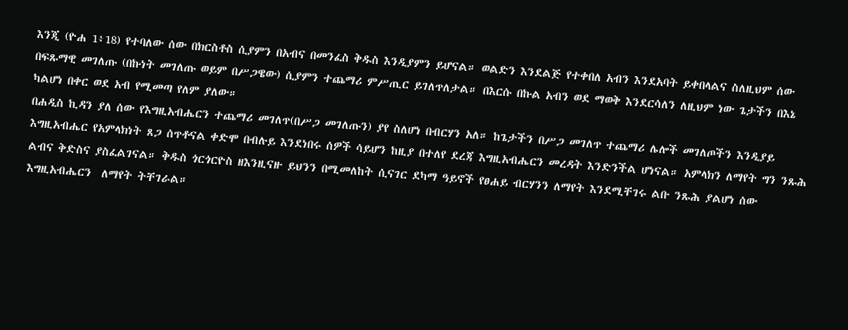እንጂ (ዮሐ 1፥18) የተባለው ሰው በክርስቶስ ሲያምን በአብና በመንፈስ ቅዱስ እንዲያምን ይሆናል። ወልድን እንደልጅ የተቀበለ አብን እንደአባት ይቀበላልና ስለዚህም ሰው በፍጹማዊ መገለጡ (በኩነት መገለጡ ወይም በሥጋዌው) ሲያምን ተጨማሪ ምሥጢር ይገለጥለታል። በእርሱ በኩል አብን ወደ ማወቅ እንደርሳለን ለዚህም ነው ጌታችን በእኔ ካልሆነ በቀር ወደ አብ የሚመጣ የለም ያለው።
በሐዲስ ኪዳን ያለ ሰው የእግዚአብሔርን ተጨማሪ መገለጥ(በሥጋ መገለጡን) ያየ ስለሆነ በብርሃን አለ። ከጌታችን በሥጋ መገለጥ ተጨማሪ ሌሎች መገለጦችን እንዲያይ እግዚአብሔር የአምላክነት ጸጋ ሰጥቶናል ቀድሞ በብሉይ እንደነበሩ ሰዎች ሳይሆን ከዚያ በተለየ ደረጃ እግዚአብሔርን መረዳት እንድንችል ሆነናል። አምላክን ለማየት ግን ንጹሕ ልብና ቅድስና ያስፈልገናል። ቅዱስ ጎርጎርዮስ ዘእንዚናዙ ይህንን በሚመለከት ሲናገር ደካማ ዓይኖች የፀሐይ ብርሃንን ለማየት እንደሚቸገሩ ልቡ ንጹሕ ያልሆነ ሰው እግዚአብሔርን  ለማየት ትቸገራል።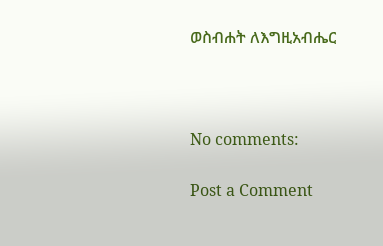ወስብሐት ለእግዚአብሔር



No comments:

Post a Comment